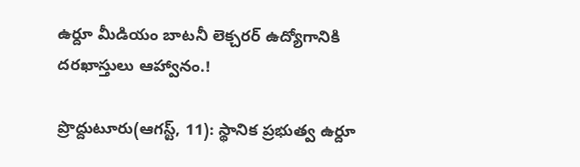ఉర్దూ మీడియం బాటనీ లెక్చరర్ ఉద్యోగానికి దరఖాస్తులు ఆహ్వానం.!

ప్రొద్దుటూరు(ఆగస్ట్, 11): స్థానిక ప్రభుత్వ ఉర్దూ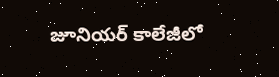జూనియర్ కాలేజీలో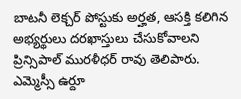బాటనీ లెక్చర్ పోస్టుకు అర్హత, ఆసక్తి కలిగిన అభ్యర్థులు దరఖాస్తులు చేసుకోవాలని ప్రిన్సిపాల్ మురళీధర్ రావు తెలిపారు.  ఎమ్మెస్సీ ఉర్దూ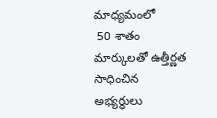మాధ్యమంలో
 50 శాతం మార్కులతో ఉత్తీర్ణత సాధించిన అభ్యర్థులు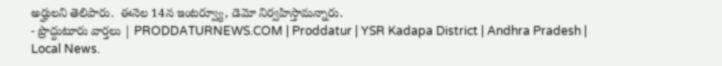అర్హులని తెలిపారు.  ఈనెల 14న ఇంటర్వ్యూ, డెమో నిర్వహిస్తామన్నారు.
- ప్రొద్దుటూరు వార్తలు | PRODDATURNEWS.COM | Proddatur | YSR Kadapa District | Andhra Pradesh | Local News.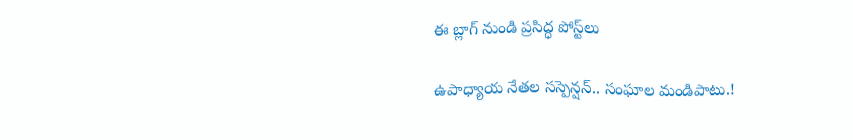ఈ బ్లాగ్ నుండి ప్రసిద్ధ పోస్ట్‌లు

ఉపాధ్యాయ నేతల సస్పెన్షన్.. సంఘాల మండిపాటు.!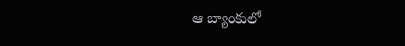ఆ బ్యాంకులో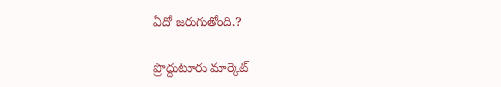ఏదో జరుగుతోంది.?

ప్రొద్దుటూరు మార్కెట్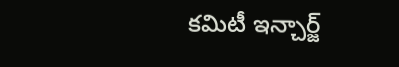కమిటీ ఇన్చార్జ్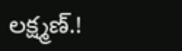లక్ష్మణ్.!